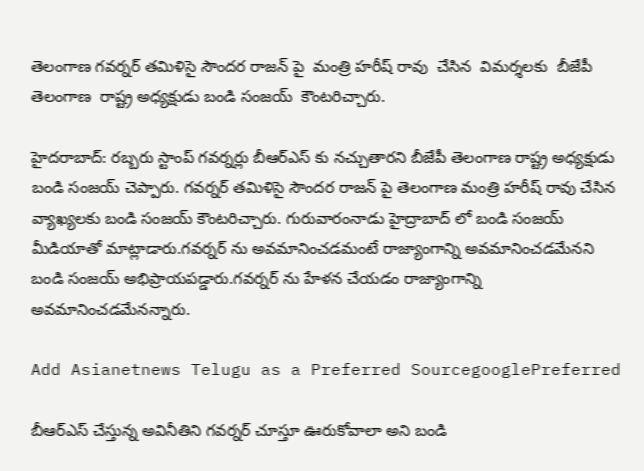తెలంగాణ గవర్నర్ తమిళిసై సౌందర రాజన్ పై  మంత్రి హరీష్ రావు  చేసిన  విమర్శలకు  బీజేపీ తెలంగాణ  రాష్ట్ర అధ్యక్షుడు బండి సంజయ్  కౌంటరిచ్చారు.

హైదరాబాద్: రబ్బరు స్టాంప్ గవర్నర్లు బీఆర్ఎస్ కు నచ్చుతారని బీజేపీ తెలంగాణ రాష్ట్ర అధ్యక్షుడు బండి సంజయ్ చెప్పారు. గవర్నర్ తమిళిసై సౌందర రాజన్ పై తెలంగాణ మంత్రి హరీష్ రావు చేసిన వ్యాఖ్యలకు బండి సంజయ్ కౌంటరిచ్చారు. గురువారంనాడు హైద్రాబాద్ లో బండి సంజయ్ మీడియాతో మాట్లాడారు.గవర్నర్ ను అవమానించడమంటే రాజ్యాంగాన్ని అవమానించడమేనని బండి సంజయ్ అభిప్రాయపడ్డారు.గవర్నర్ ను హేళన చేయడం రాజ్యాంగాన్ని అవమానించడమేనన్నారు.

Add Asianetnews Telugu as a Preferred SourcegooglePreferred

బీఆర్ఎస్ చేస్తున్న అవినీతిని గవర్నర్ చూస్తూ ఊరుకోవాలా అని బండి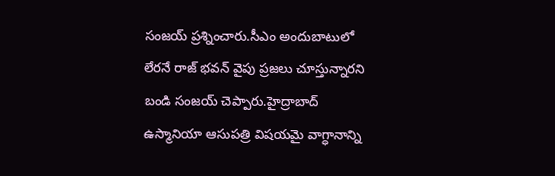సంజయ్ ప్రశ్నించారు.సీఎం అందుబాటులో లేరనే రాజ్ భవన్ వైపు ప్రజలు చూస్తున్నారని బండి సంజయ్ చెప్పారు.హైద్రాబాద్ ఉస్మానియా ఆసుపత్రి విషయమై వాగ్ధానాన్ని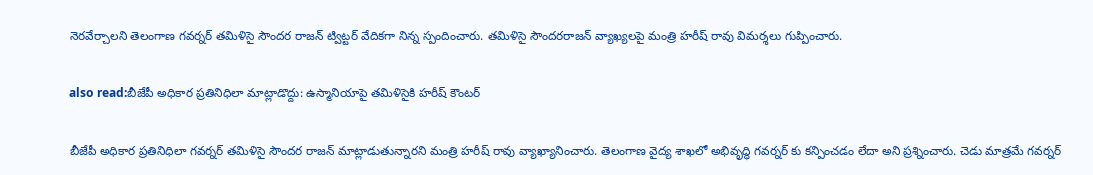నెరవేర్చాలని తెలంగాణ గవర్నర్ తమిళిసై సౌందర రాజన్ ట్విట్టర్ వేదికగా నిన్న స్పందించారు. తమిళిసై సౌందరరాజన్ వ్యాఖ్యలపై మంత్రి హరీష్ రావు విమర్శలు గుప్పించారు.

also read:బీజేపీ అధికార ప్రతినిధిలా మాట్లాడొద్దు: ఉస్మానియాపై తమిళిసైకి హరీష్ కౌంటర్

బీజేపీ అధికార ప్రతినిధిలా గవర్నర్ తమిళిసై సౌందర రాజన్ మాట్లాడుతున్నారని మంత్రి హరీష్ రావు వ్యాఖ్యానించారు. తెలంగాణ వైద్య శాఖలో అభివృద్ధి గవర్నర్ కు కన్పించడం లేదా అని ప్రశ్నించారు. చెడు మాత్రమే గవర్నర్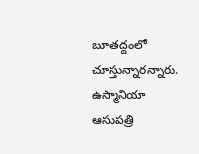బూతద్దంలో చూస్తున్నారన్నారు. ఉస్మానియా ఆసుపత్రి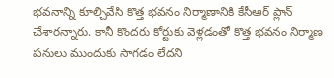భవనాన్ని కూల్చివేసి కొత్త భవనం నిర్మాణానికి కేసీఆర్ ప్లాన్ చేశారన్నారు. కానీ కొందరు కోర్టుకు వెళ్లడంతో కొత్త భవనం నిర్మాణ పనులు ముందుకు సాగడం లేదని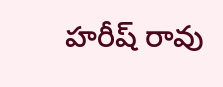హరీష్ రావు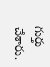గుర్తు చేశారు.